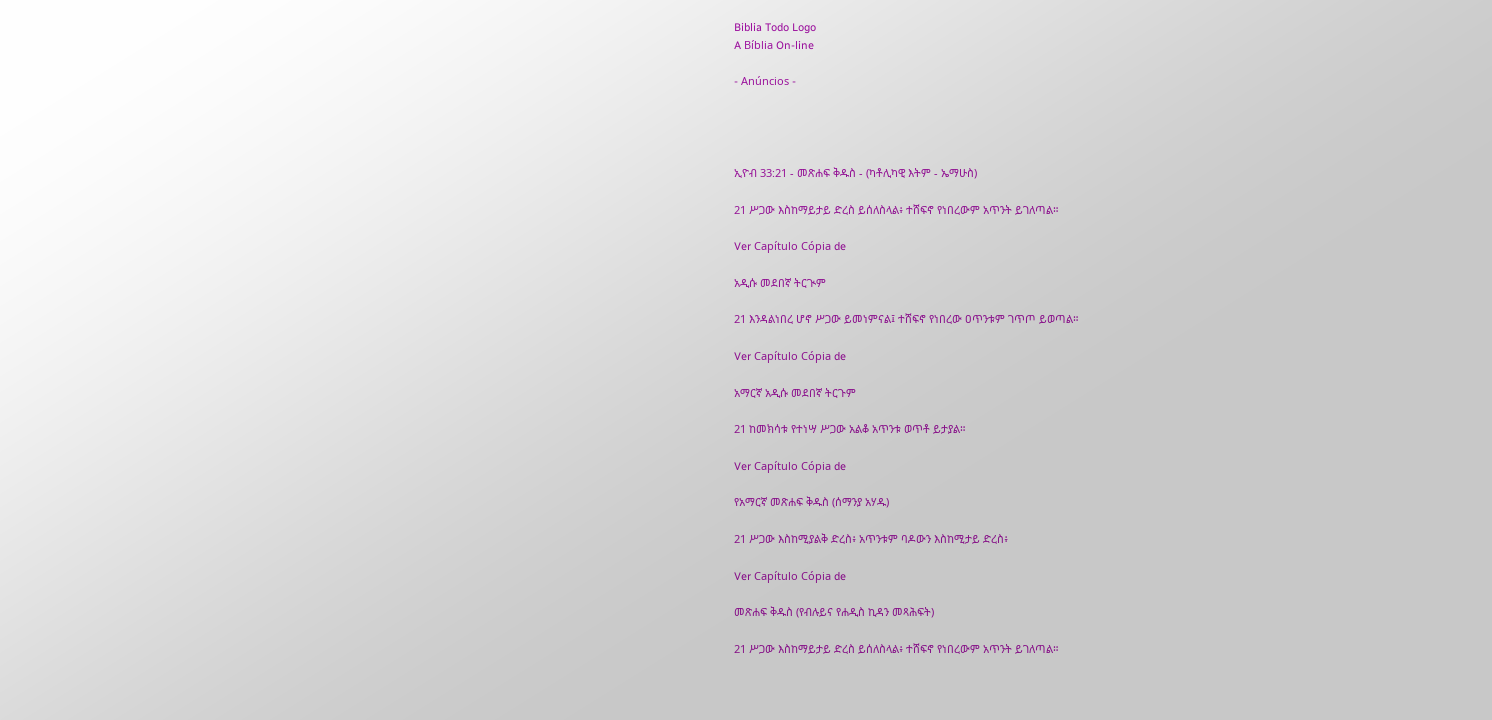Biblia Todo Logo
A Bíblia On-line

- Anúncios -




ኢዮብ 33:21 - መጽሐፍ ቅዱስ - (ካቶሊካዊ እትም - ኤማሁስ)

21 ሥጋው እስከማይታይ ድረስ ይሰለስላል፥ ተሸፍኖ የነበረውም አጥንት ይገለጣል።

Ver Capítulo Cópia de

አዲሱ መደበኛ ትርጒም

21 እንዳልነበረ ሆኖ ሥጋው ይመነምናል፤ ተሸፍኖ የነበረው ዐጥንቱም ገጥጦ ይወጣል።

Ver Capítulo Cópia de

አማርኛ አዲሱ መደበኛ ትርጉም

21 ከመክሳቱ የተነሣ ሥጋው አልቆ አጥንቱ ወጥቶ ይታያል።

Ver Capítulo Cópia de

የአማርኛ መጽሐፍ ቅዱስ (ሰማንያ አሃዱ)

21 ሥጋው እስከሚያልቅ ድረስ፥ አጥንቱም ባዶውን እስከሚታይ ድረስ፥

Ver Capítulo Cópia de

መጽሐፍ ቅዱስ (የብሉይና የሐዲስ ኪዳን መጻሕፍት)

21 ሥጋው እስከማይታይ ድረስ ይሰለስላል፥ ተሸፍኖ የነበረውም አጥንት ይገለጣል።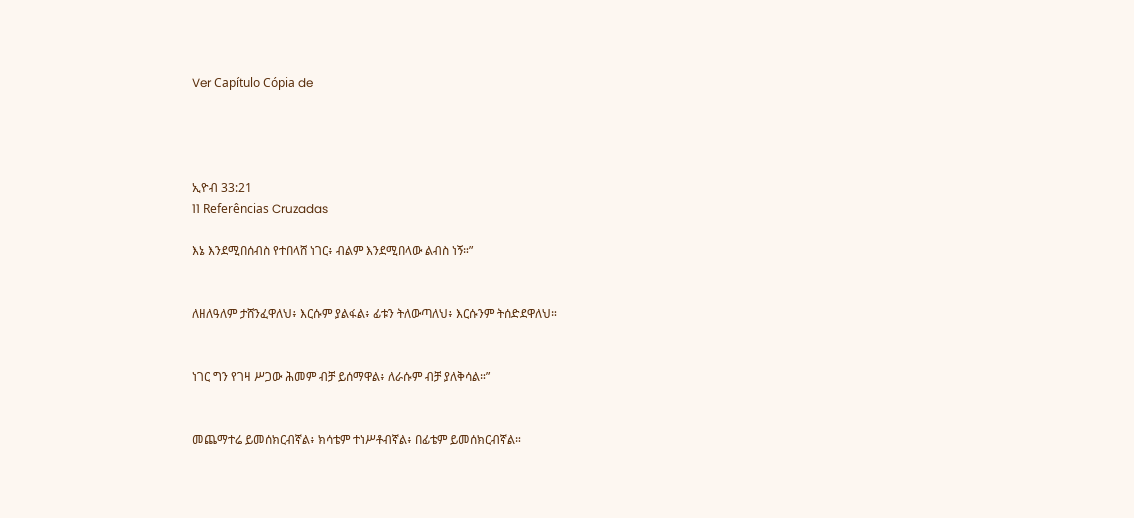Ver Capítulo Cópia de




ኢዮብ 33:21
11 Referências Cruzadas

እኔ እንደሚበሰብስ የተበላሸ ነገር፥ ብልም እንደሚበላው ልብስ ነኝ።”


ለዘለዓለም ታሸንፈዋለህ፥ እርሱም ያልፋል፥ ፊቱን ትለውጣለህ፥ እርሱንም ትሰድደዋለህ።


ነገር ግን የገዛ ሥጋው ሕመም ብቻ ይሰማዋል፥ ለራሱም ብቻ ያለቅሳል።”


መጨማተሬ ይመሰክርብኛል፥ ክሳቴም ተነሥቶብኛል፥ በፊቴም ይመሰክርብኛል።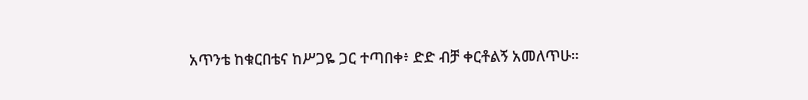አጥንቴ ከቁርበቴና ከሥጋዬ ጋር ተጣበቀ፥ ድድ ብቻ ቀርቶልኝ አመለጥሁ።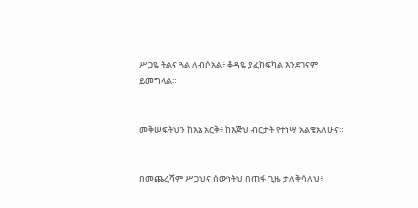ሥጋዬ ትልና ጓል ለብሶአል፥ ቆዳዬ ያፈከፍካል እንደገናም ይመግላል።


መቅሠፍትህን ከእኔ አርቅ፥ ከእጅህ ብርታት የተነሣ አልቄአለሁና።


በመጨረሻም ሥጋህና ሰውነትህ በጠፋ ጊዜ ታለቅሳለህ፥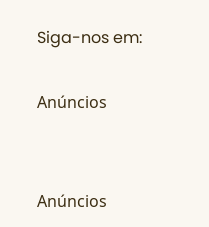Siga-nos em:

Anúncios


Anúncios